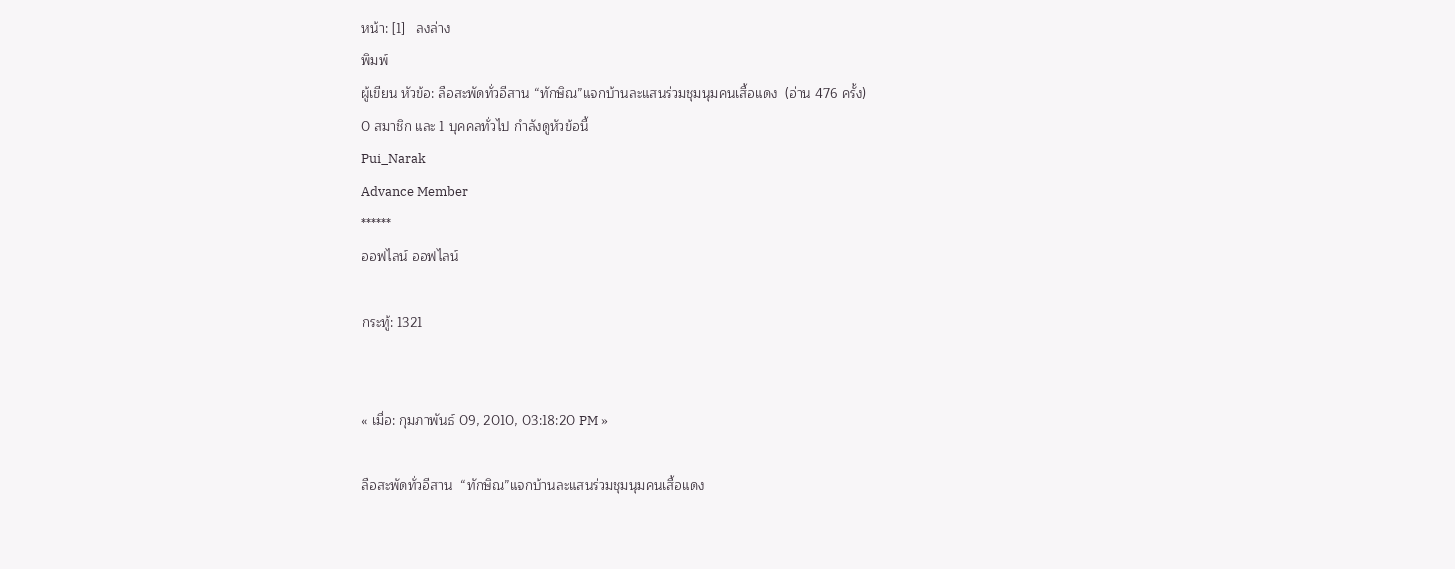หน้า: [1]   ลงล่าง
พิมพ์
ผู้เขียน หัวข้อ: ลือสะพัดทั่วอีสาน “ทักษิณ”แจกบ้านละแสนร่วมชุมนุมคนเสื้อแดง  (อ่าน 476 ครั้ง)
0 สมาชิก และ 1 บุคคลทั่วไป กำลังดูหัวข้อนี้
Pui_Narak
Advance Member
******
ออฟไลน์ ออฟไลน์

กระทู้: 1321


« เมื่อ: กุมภาพันธ์ 09, 2010, 03:18:20 PM »

ลือสะพัดทั่วอีสาน  “ทักษิณ”แจกบ้านละแสนร่วมชุมนุมคนเสื้อแดง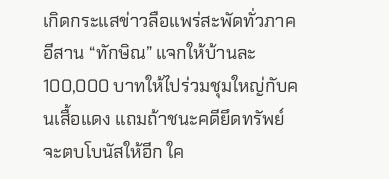เกิดกระแสข่าวลือแพร่สะพัดทั่วภาคอีสาน “ทักษิณ” แจกให้บ้านละ 100,000 บาทให้ไปร่วมชุมใหญ่กับคนเสื้อแดง แถมถ้าชนะคดียึดทรัพย์จะตบโบนัสให้อีก ใค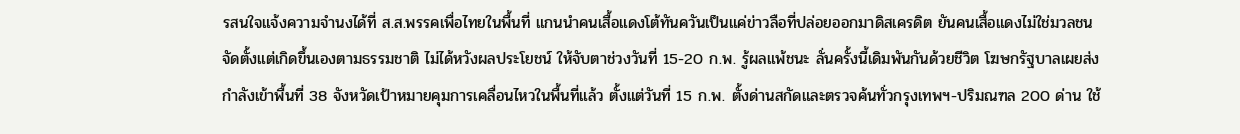รสนใจแจ้งความจำนงได้ที่ ส.ส.พรรคเพื่อไทยในพื้นที่ แกนนำคนเสื้อแดงโต้ทันควันเป็นแค่ข่าวลือที่ปล่อยออกมาดิสเครดิต ยันคนเสื้อแดงไม่ใช่มวลชนจัดตั้งแต่เกิดขึ้นเองตามธรรมชาติ ไม่ได้หวังผลประโยชน์ ให้จับตาช่วงวันที่ 15-20 ก.พ. รู้ผลแพ้ชนะ ลั่นครั้งนี้เดิมพันกันด้วยชีวิต โฆษกรัฐบาลเผยส่งกำลังเข้าพื้นที่ 38 จังหวัดเป้าหมายคุมการเคลื่อนไหวในพื้นที่แล้ว ตั้งแต่วันที่ 15 ก.พ. ตั้งด่านสกัดและตรวจค้นทั่วกรุงเทพฯ-ปริมณฑล 200 ด่าน ใช้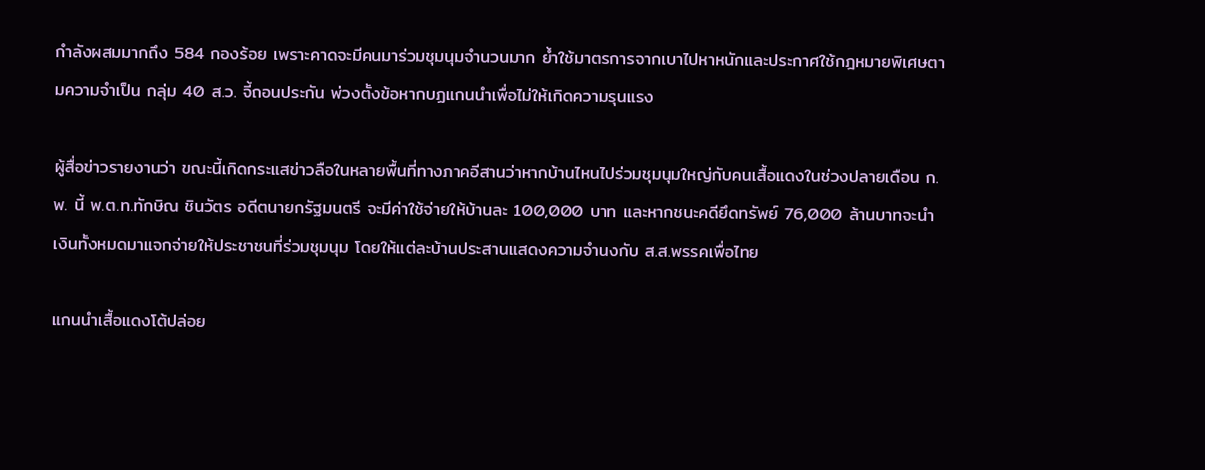กำลังผสมมากถึง 584 กองร้อย เพราะคาดจะมีคนมาร่วมชุมนุมจำนวนมาก ย้ำใช้มาตรการจากเบาไปหาหนักและประกาศใช้กฎหมายพิเศษตามความจำเป็น กลุ่ม 40 ส.ว. จี้ถอนประกัน พ่วงตั้งข้อหากบฏแกนนำเพื่อไม่ให้เกิดความรุนแรง

ผู้สื่อข่าวรายงานว่า ขณะนี้เกิดกระแสข่าวลือในหลายพื้นที่ทางภาคอีสานว่าหากบ้านไหนไปร่วมชุมนุมใหญ่กับคนเสื้อแดงในช่วงปลายเดือน ก.พ. นี้ พ.ต.ท.ทักษิณ ชินวัตร อดีตนายกรัฐมนตรี จะมีค่าใช้จ่ายให้บ้านละ 100,000 บาท และหากชนะคดียึดทรัพย์ 76,000 ล้านบาทจะนำเงินทั้งหมดมาแจกจ่ายให้ประชาชนที่ร่วมชุมนุม โดยให้แต่ละบ้านประสานแสดงความจำนงกับ ส.ส.พรรคเพื่อไทย

แกนนำเสื้อแดงโต้ปล่อย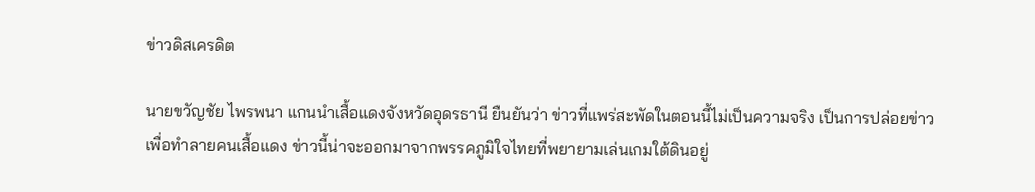ข่าวดิสเครดิต

นายขวัญชัย ไพรพนา แกนนำเสื้อแดงจังหวัดอุดรธานี ยืนยันว่า ข่าวที่แพร่สะพัดในตอนนี้ไม่เป็นความจริง เป็นการปล่อยข่าวเพื่อทำลายคนเสื้อแดง ข่าวนี้น่าจะออกมาจากพรรคภูมิใจไทยที่พยายามเล่นเกมใต้ดินอยู่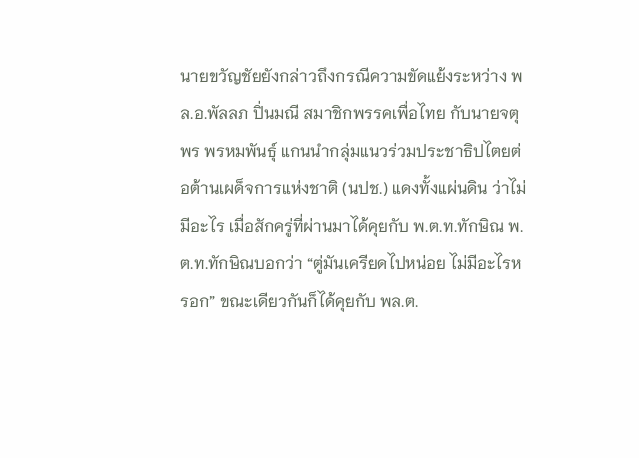นายขวัญชัยยังกล่าวถึงกรณีความขัดแย้งระหว่าง พล.อ.พัลลภ ปิ่นมณี สมาชิกพรรคเพื่อไทย กับนายจตุพร พรหมพันธุ์ แกนนำกลุ่มแนวร่วมประชาธิปไตยต่อต้านเผด็จการแห่งชาติ (นปช.) แดงทั้งแผ่นดิน ว่าไม่มีอะไร เมื่อสักครู่ที่ผ่านมาได้คุยกับ พ.ต.ท.ทักษิณ พ.ต.ท.ทักษิณบอกว่า “ตู่มันเครียดไปหน่อย ไม่มีอะไรหรอก” ขณะเดียวกันก็ได้คุยกับ พล.ต.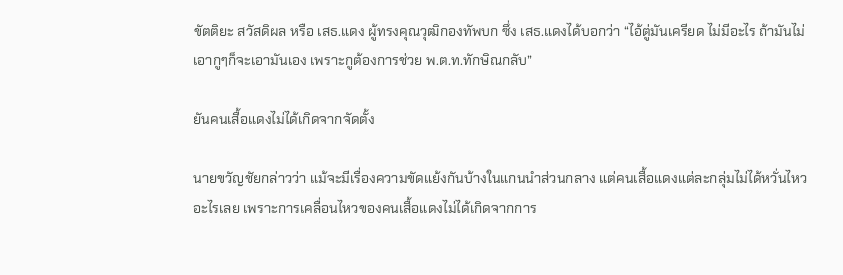ขัตติยะ สวัสดิผล หรือ เสธ.แดง ผู้ทรงคุณวุฒิกองทัพบก ซึ่ง เสธ.แดงได้บอกว่า “ไอ้ตู่มันเครียด ไม่มีอะไร ถ้ามันไม่เอากูๆก็จะเอามันเอง เพราะกูต้องการช่วย พ.ต.ท.ทักษิณกลับ”

ยันคนเสื้อแดงไม่ได้เกิดจากจัดตั้ง

นายขวัญชัยกล่าวว่า แม้จะมีเรื่องความขัดแย้งกันบ้างในแกนนำส่วนกลาง แต่คนเสื้อแดงแต่ละกลุ่มไม่ได้หวั่นไหวอะไรเลย เพราะการเคลื่อนไหวของคนเสื้อแดงไม่ได้เกิดจากการ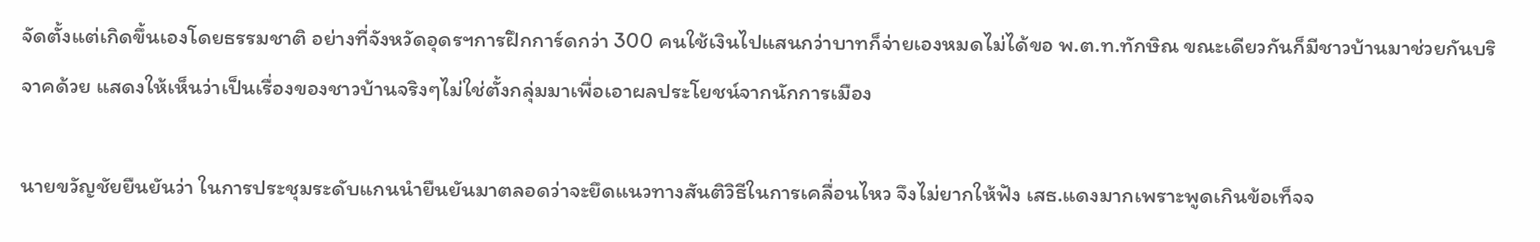จัดตั้งแต่เกิดขึ้นเองโดยธรรมชาติ อย่างที่จังหวัดอุดรฯการฝึกการ์ดกว่า 300 คนใช้เงินไปแสนกว่าบาทก็จ่ายเองหมดไม่ได้ขอ พ.ต.ท.ทักษิณ ขณะเดียวกันก็มีชาวบ้านมาช่วยกันบริจาคด้วย แสดงให้เห็นว่าเป็นเรื่องของชาวบ้านจริงๆไม่ใช่ตั้งกลุ่มมาเพื่อเอาผลประโยชน์จากนักการเมือง

นายขวัญชัยยืนยันว่า ในการประชุมระดับแกนนำยืนยันมาตลอดว่าจะยึดแนวทางสันติวิธีในการเคลื่อนไหว จึงไม่ยากให้ฟัง เสธ.แดงมากเพราะพูดเกินข้อเท็จจ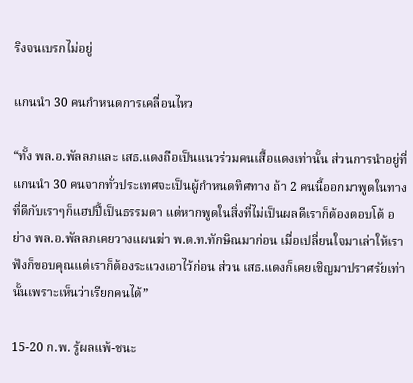ริงจนเบรกไม่อยู่

แกนนำ 30 คนกำหนดการเคลื่อนไหว

“ทั้ง พล.อ.พัลลภและ เสธ.แดงถือเป็นแนวร่วมคนเสื้อแดงเท่านั้น ส่วนการนำอยู่ที่แกนนำ 30 คนจากทั่วประเทศจะเป็นผู้กำหนดทิศทาง ถ้า 2 คนนี้ออกมาพูดในทางที่ดีกับเราๆก็แฮปปี้เป็นธรรมดา แต่หากพูดในสิ่งที่ไม่เป็นผลดีเราก็ต้องตอบโต้ อย่าง พล.อ.พัลลภเคยวางแผนฆ่า พ.ต.ท.ทักษิณมาก่อน เมื่อเปลี่ยนใจมาเล่าให้เราฟังก็ขอบคุณแต่เราก็ต้องระแวงเอาไว้ก่อน ส่วน เสธ.แดงก็เคยเชิญมาปราศรัยเท่านั้นเพราะเห็นว่าเรียกคนได้”

15-20 ก.พ. รู้ผลแพ้-ชนะ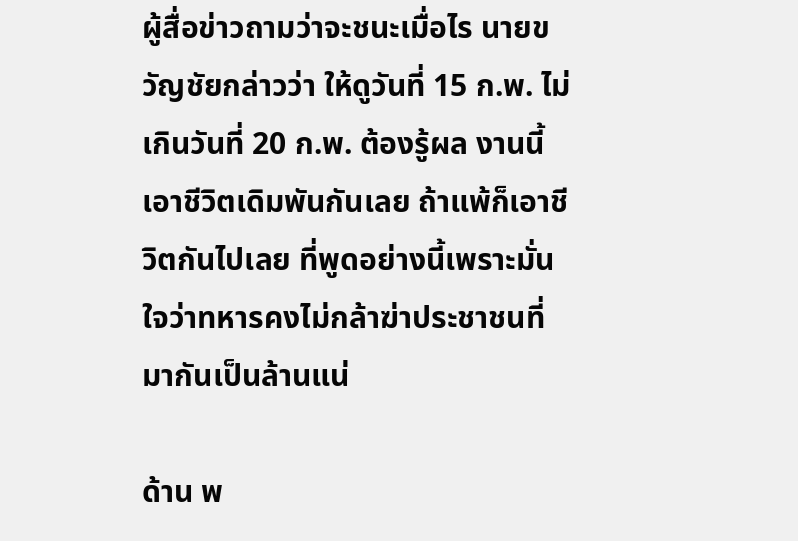ผู้สื่อข่าวถามว่าจะชนะเมื่อไร นายขวัญชัยกล่าวว่า ให้ดูวันที่ 15 ก.พ. ไม่เกินวันที่ 20 ก.พ. ต้องรู้ผล งานนี้เอาชีวิตเดิมพันกันเลย ถ้าแพ้ก็เอาชีวิตกันไปเลย ที่พูดอย่างนี้เพราะมั่นใจว่าทหารคงไม่กล้าฆ่าประชาชนที่มากันเป็นล้านแน่

ด้าน พ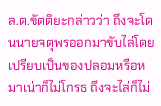ล.ต.ขัตติยะกล่าวว่า ถึงจะโดนนายจตุพรออกมาขับไล่โดยเปรียบเป็นของปลอมหรือหมาเน่าก็ไม่โกรธ ถึงจะไล่ก็ไม่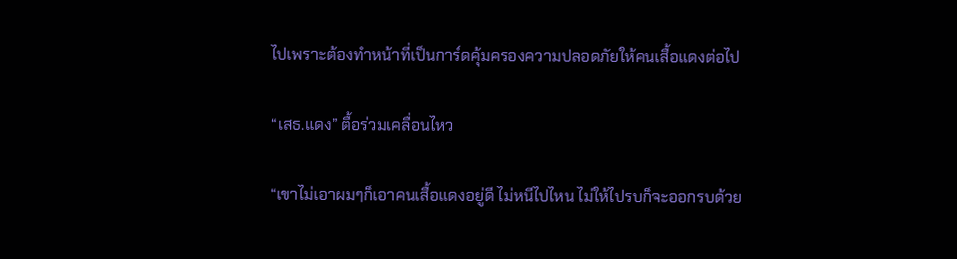ไปเพราะต้องทำหน้าที่เป็นการ์ดคุ้มครองความปลอดภัยให้คนเสื้อแดงต่อไป

“เสธ.แดง” ตื้อร่วมเคลื่อนไหว

“เขาไม่เอาผมๆก็เอาคนเสื้อแดงอยู่ดี ไม่หนีไปไหน ไม่ให้ไปรบก็จะออกรบด้วย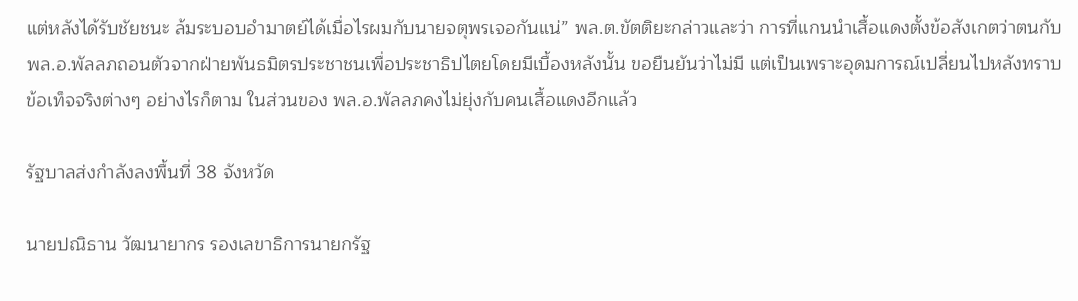แต่หลังได้รับชัยชนะ ล้มระบอบอำมาตย์ได้เมื่อไรผมกับนายจตุพรเจอกันแน่” พล.ต.ขัตติยะกล่าวและว่า การที่แกนนำเสื้อแดงตั้งข้อสังเกตว่าตนกับ พล.อ.พัลลภถอนตัวจากฝ่ายพันธมิตรประชาชนเพื่อประชาธิปไตยโดยมีเบื้องหลังนั้น ขอยืนยันว่าไม่มี แต่เป็นเพราะอุดมการณ์เปลี่ยนไปหลังทราบข้อเท็จจริงต่างๆ อย่างไรก็ตาม ในส่วนของ พล.อ.พัลลภคงไม่ยุ่งกับคนเสื้อแดงอีกแล้ว

รัฐบาลส่งกำลังลงพื้นที่ 38 จังหวัด

นายปณิธาน วัฒนายากร รองเลขาธิการนายกรัฐ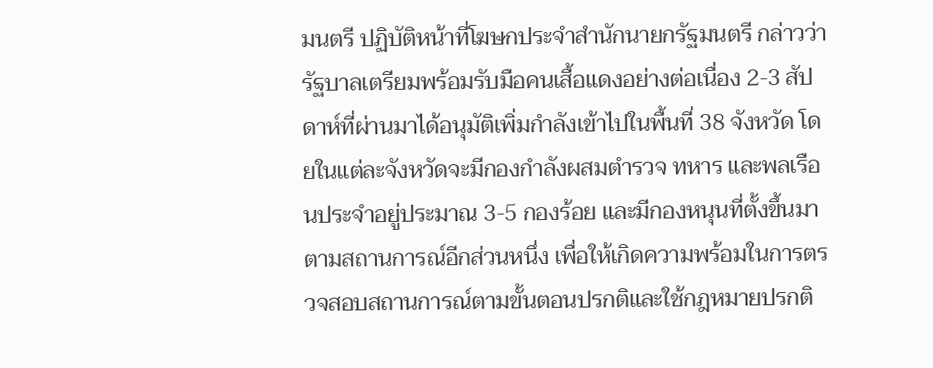มนตรี ปฏิบัติหน้าที่โฆษกประจำสำนักนายกรัฐมนตรี กล่าวว่า รัฐบาลเตรียมพร้อมรับมือคนเสื้อแดงอย่างต่อเนื่อง 2-3 สัปดาห์ที่ผ่านมาได้อนุมัติเพิ่มกำลังเข้าไปในพื้นที่ 38 จังหวัด โดยในแต่ละจังหวัดจะมีกองกำลังผสมตำรวจ ทหาร และพลเรือนประจำอยู่ประมาณ 3-5 กองร้อย และมีกองหนุนที่ตั้งขึ้นมาตามสถานการณ์อีกส่วนหนึ่ง เพื่อให้เกิดความพร้อมในการตรวจสอบสถานการณ์ตามขั้นตอนปรกติและใช้กฎหมายปรกติ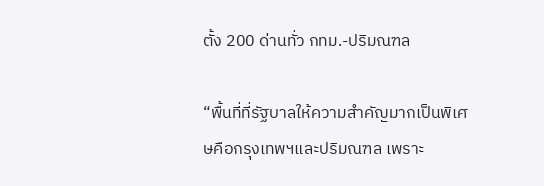ตั้ง 200 ด่านทั่ว กทม.-ปริมณฑล

“พื้นที่ที่รัฐบาลให้ความสำคัญมากเป็นพิเศษคือกรุงเทพฯและปริมณฑล เพราะ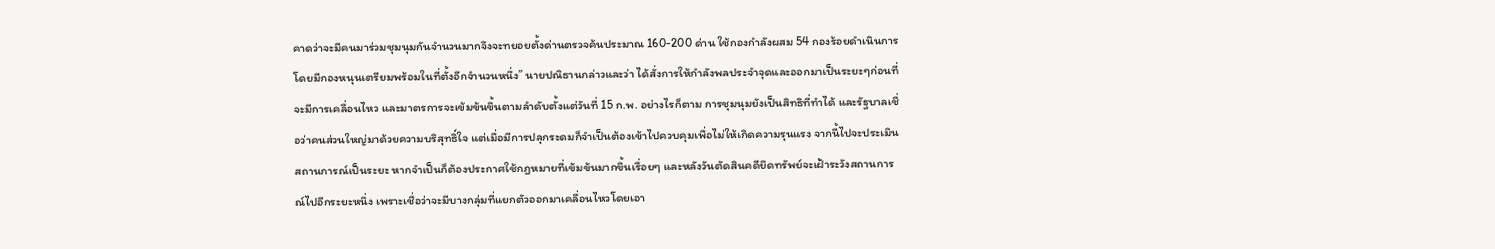คาดว่าจะมีคนมาร่วมชุมนุมกันจำนวนมากจึงจะทยอยตั้งด่านตรวจค้นประมาณ 160-200 ด่าน ใช้กองกำลังผสม 54 กองร้อยดำเนินการโดยมีกองหนุนเตรียมพร้อมในที่ตั้งอีกจำนวนหนึ่ง” นายปณิธานกล่าวและว่า ได้สั่งการให้กำลังพลประจำจุดและออกมาเป็นระยะๆก่อนที่จะมีการเคลื่อนไหว และมาตรการจะเข้มข้นขึ้นตามลำดับตั้งแต่วันที่ 15 ก.พ. อย่างไรก็ตาม การชุมนุมยังเป็นสิทธิที่ทำได้ และรัฐบาลเชื่อว่าคนส่วนใหญ่มาด้วยความบริสุทธิ์ใจ แต่เมื่อมีการปลุกระดมก็จำเป็นต้องเข้าไปควบคุมเพื่อไม่ให้เกิดความรุนแรง จากนี้ไปจะประเมินสถานการณ์เป็นระยะ หากจำเป็นก็ต้องประกาศใช้กฎหมายที่เข้มข้นมากขึ้นเรื่อยๆ และหลังวันตัดสินคดียึดทรัพย์จะเฝ้าระวังสถานการณ์ไปอีกระยะหนึ่ง เพราะเชื่อว่าจะมีบางกลุ่มที่แยกตัวออกมาเคลื่อนไหวโดยเอา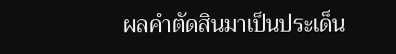ผลคำตัดสินมาเป็นประเด็น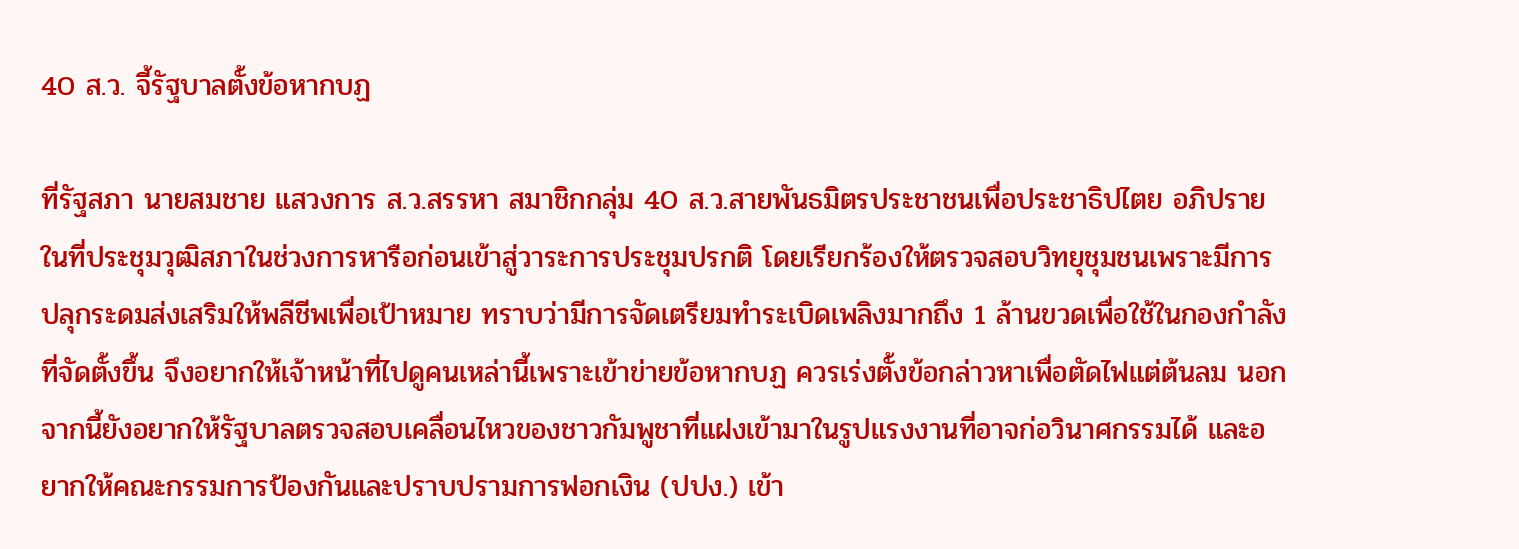40 ส.ว. จี้รัฐบาลตั้งข้อหากบฏ

ที่รัฐสภา นายสมชาย แสวงการ ส.ว.สรรหา สมาชิกกลุ่ม 40 ส.ว.สายพันธมิตรประชาชนเพื่อประชาธิปไตย อภิปรายในที่ประชุมวุฒิสภาในช่วงการหารือก่อนเข้าสู่วาระการประชุมปรกติ โดยเรียกร้องให้ตรวจสอบวิทยุชุมชนเพราะมีการปลุกระดมส่งเสริมให้พลีชีพเพื่อเป้าหมาย ทราบว่ามีการจัดเตรียมทำระเบิดเพลิงมากถึง 1 ล้านขวดเพื่อใช้ในกองกำลังที่จัดตั้งขึ้น จึงอยากให้เจ้าหน้าที่ไปดูคนเหล่านี้เพราะเข้าข่ายข้อหากบฏ ควรเร่งตั้งข้อกล่าวหาเพื่อตัดไฟแต่ต้นลม นอกจากนี้ยังอยากให้รัฐบาลตรวจสอบเคลื่อนไหวของชาวกัมพูชาที่แฝงเข้ามาในรูปแรงงานที่อาจก่อวินาศกรรมได้ และอยากให้คณะกรรมการป้องกันและปราบปรามการฟอกเงิน (ปปง.) เข้า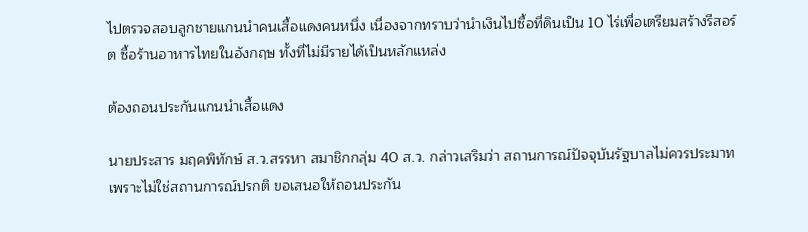ไปตรวจสอบลูกชายแกนนำคนเสื้อแดงคนหนึ่ง เนื่องจากทราบว่านำเงินไปซื้อที่ดินเป็น 10 ไร่เพื่อเตรียมสร้างรีสอร์ต ซื้อร้านอาหารไทยในอังกฤษ ทั้งที่ไม่มีรายได้เป็นหลักแหล่ง

ต้องถอนประกันแกนนำเสื้อแดง

นายประสาร มฤคพิทักษ์ ส.ว.สรรหา สมาชิกกลุ่ม 40 ส.ว. กล่าวเสริมว่า สถานการณ์ปัจจุบันรัฐบาลไม่ควรประมาทเพราะไม่ใช่สถานการณ์ปรกติ ขอเสนอให้ถอนประกัน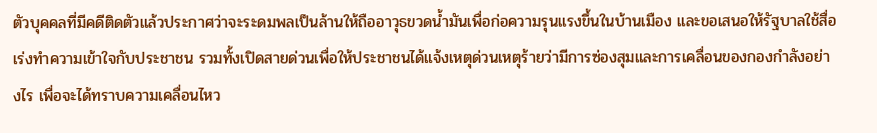ตัวบุคคลที่มีคดีติดตัวแล้วประกาศว่าจะระดมพลเป็นล้านให้ถืออาวุธขวดน้ำมันเพื่อก่อความรุนแรงขึ้นในบ้านเมือง และขอเสนอให้รัฐบาลใช้สื่อเร่งทำความเข้าใจกับประชาชน รวมทั้งเปิดสายด่วนเพื่อให้ประชาชนได้แจ้งเหตุด่วนเหตุร้ายว่ามีการซ่องสุมและการเคลื่อนของกองกำลังอย่างไร เพื่อจะได้ทราบความเคลื่อนไหว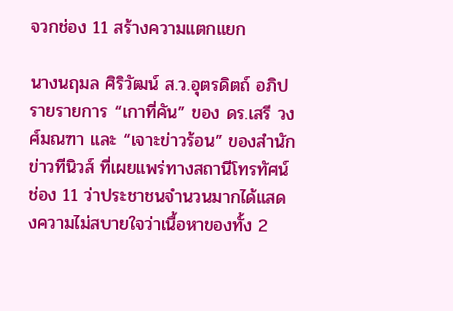จวกช่อง 11 สร้างความแตกแยก

นางนฤมล ศิริวัฒน์ ส.ว.อุตรดิตถ์ อภิปรายรายการ “เกาที่คัน” ของ ดร.เสรี วงศ์มณฑา และ “เจาะข่าวร้อน” ของสำนักข่าวทีนิวส์ ที่เผยแพร่ทางสถานีโทรทัศน์ช่อง 11 ว่าประชาชนจำนวนมากได้แสดงความไม่สบายใจว่าเนื้อหาของทั้ง 2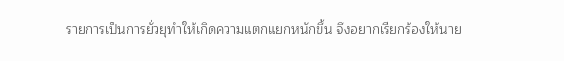รายการเป็นการยั่วยุทำให้เกิดความแตกแยกหนักขึ้น จึงอยากเรียกร้องให้นาย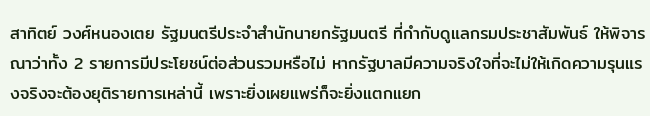สาทิตย์ วงศ์หนองเตย รัฐมนตรีประจำสำนักนายกรัฐมนตรี ที่กำกับดูแลกรมประชาสัมพันธ์ ให้พิจารณาว่าทั้ง 2 รายการมีประโยชน์ต่อส่วนรวมหรือไม่ หากรัฐบาลมีความจริงใจที่จะไม่ให้เกิดความรุนแรงจริงจะต้องยุติรายการเหล่านี้ เพราะยิ่งเผยแพร่ก็จะยิ่งแตกแยก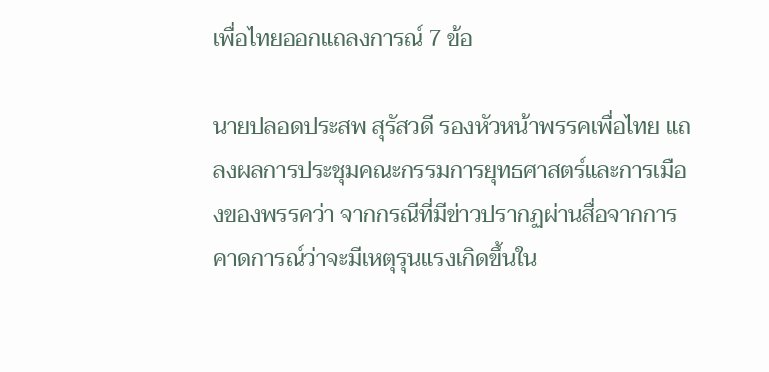เพื่อไทยออกแถลงการณ์ 7 ข้อ

นายปลอดประสพ สุรัสวดี รองหัวหน้าพรรคเพื่อไทย แถลงผลการประชุมคณะกรรมการยุทธศาสตร์และการเมืองของพรรคว่า จากกรณีที่มีข่าวปรากฏผ่านสื่อจากการคาดการณ์ว่าจะมีเหตุรุนแรงเกิดขึ้นใน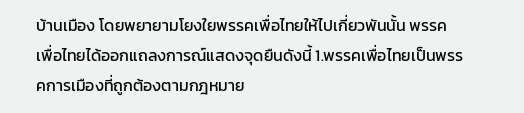บ้านเมือง โดยพยายามโยงใยพรรคเพื่อไทยให้ไปเกี่ยวพันนั้น พรรคเพื่อไทยได้ออกแถลงการณ์แสดงจุดยืนดังนี้ 1.พรรคเพื่อไทยเป็นพรรคการเมืองที่ถูกต้องตามกฎหมาย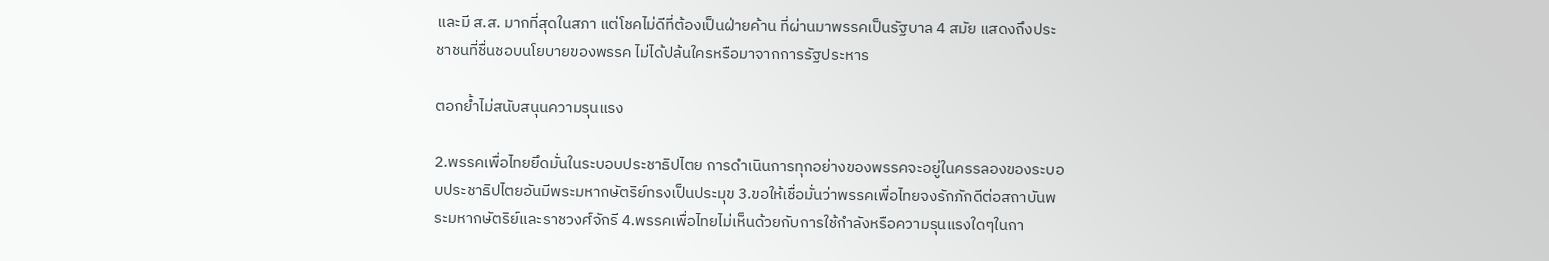และมี ส.ส. มากที่สุดในสภา แต่โชคไม่ดีที่ต้องเป็นฝ่ายค้าน ที่ผ่านมาพรรคเป็นรัฐบาล 4 สมัย แสดงถึงประชาชนที่ชื่นชอบนโยบายของพรรค ไม่ได้ปล้นใครหรือมาจากการรัฐประหาร

ตอกย้ำไม่สนับสนุนความรุนแรง

2.พรรคเพื่อไทยยึดมั่นในระบอบประชาธิปไตย การดำเนินการทุกอย่างของพรรคจะอยู่ในครรลองของระบอบประชาธิปไตยอันมีพระมหากษัตริย์ทรงเป็นประมุข 3.ขอให้เชื่อมั่นว่าพรรคเพื่อไทยจงรักภักดีต่อสถาบันพระมหากษัตริย์และราชวงศ์จักรี 4.พรรคเพื่อไทยไม่เห็นด้วยกับการใช้กำลังหรือความรุนแรงใดๆในกา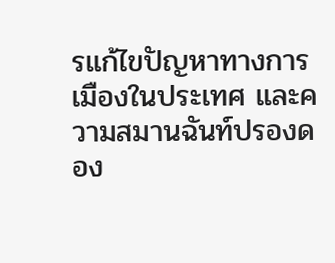รแก้ไขปัญหาทางการเมืองในประเทศ และความสมานฉันท์ปรองดอง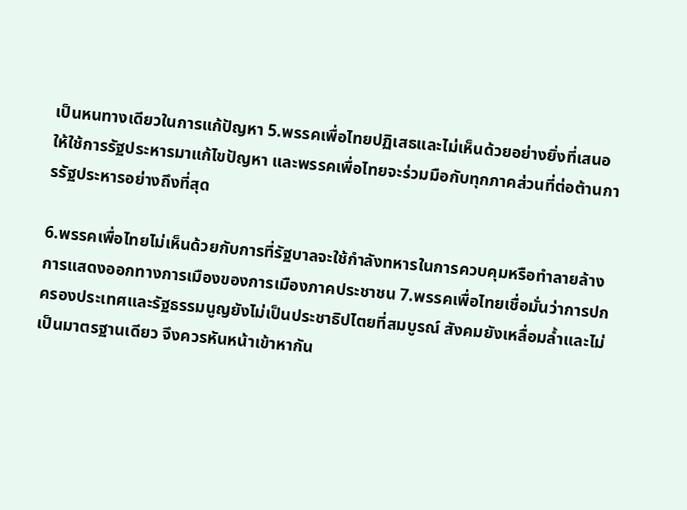เป็นหนทางเดียวในการแก้ปัญหา 5.พรรคเพื่อไทยปฏิเสธและไม่เห็นด้วยอย่างยิ่งที่เสนอให้ใช้การรัฐประหารมาแก้ไขปัญหา และพรรคเพื่อไทยจะร่วมมือกับทุกภาคส่วนที่ต่อต้านการรัฐประหารอย่างถึงที่สุด

6.พรรคเพื่อไทยไม่เห็นด้วยกับการที่รัฐบาลจะใช้กำลังทหารในการควบคุมหรือทำลายล้างการแสดงออกทางการเมืองของการเมืองภาคประชาชน 7.พรรคเพื่อไทยเชื่อมั่นว่าการปกครองประเทศและรัฐธรรมนูญยังไม่เป็นประชาธิปไตยที่สมบูรณ์ สังคมยังเหลื่อมล้ำและไม่เป็นมาตรฐานเดียว จึงควรหันหน้าเข้าหากัน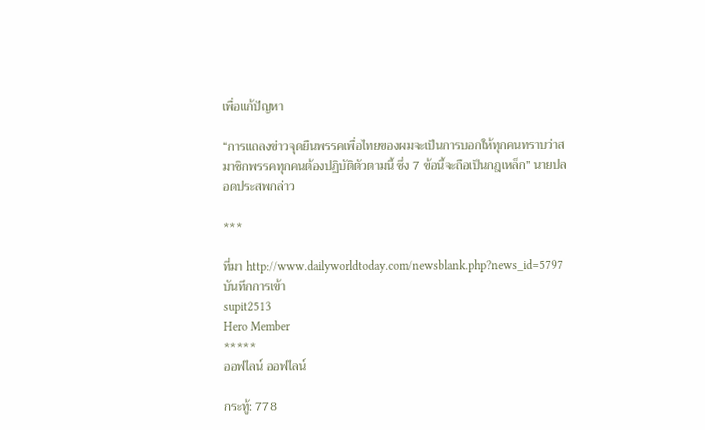เพื่อแก้ปัญหา

“การแถลงข่าวจุดยืนพรรคเพื่อไทยของผมจะเป็นการบอกให้ทุกคนทราบว่าสมาชิกพรรคทุกคนต้องปฏิบัติตัวตามนี้ ซึ่ง 7 ข้อนี้จะถือเป็นกฎเหล็ก” นายปลอดประสพกล่าว

***

ที่มา http://www.dailyworldtoday.com/newsblank.php?news_id=5797
บันทึกการเข้า
supit2513
Hero Member
*****
ออฟไลน์ ออฟไลน์

กระทู้: 778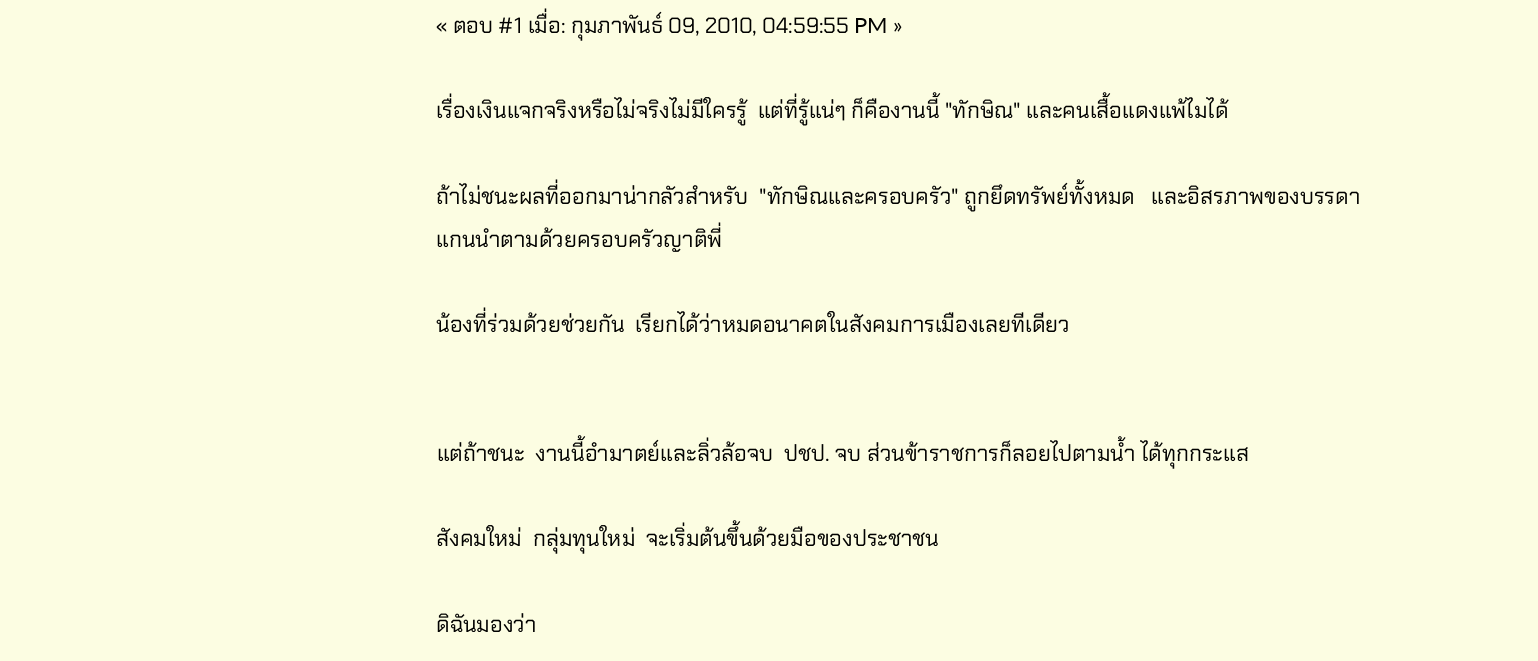« ตอบ #1 เมื่อ: กุมภาพันธ์ 09, 2010, 04:59:55 PM »

เรื่องเงินแจกจริงหรือไม่จริงไม่มีใครรู้  แต่ที่รู้แน่ๆ ก็คืองานนี้ "ทักษิณ" และคนเสื้อแดงแพ้ไมได้

ถ้าไม่ชนะผลที่ออกมาน่ากลัวสำหรับ  "ทักษิณและครอบครัว" ถูกยึดทรัพย์ทั้งหมด   และอิสรภาพของบรรดาแกนนำตามด้วยครอบครัวญาติพี่

น้องที่ร่วมด้วยช่วยกัน  เรียกได้ว่าหมดอนาคตในสังคมการเมืองเลยทีเดียว


แต่ถ้าชนะ  งานนี้อำมาตย์และลิ่วล้อจบ  ปชป. จบ ส่วนข้าราชการก็ลอยไปตามน้ำ ได้ทุกกระแส

สังคมใหม่  กลุ่มทุนใหม่  จะเริ่มต้นขึ้นด้วยมือของประชาชน

ดิฉันมองว่า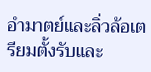อำมาตย์และลิ่วล้อเตรียมตั้งรับและ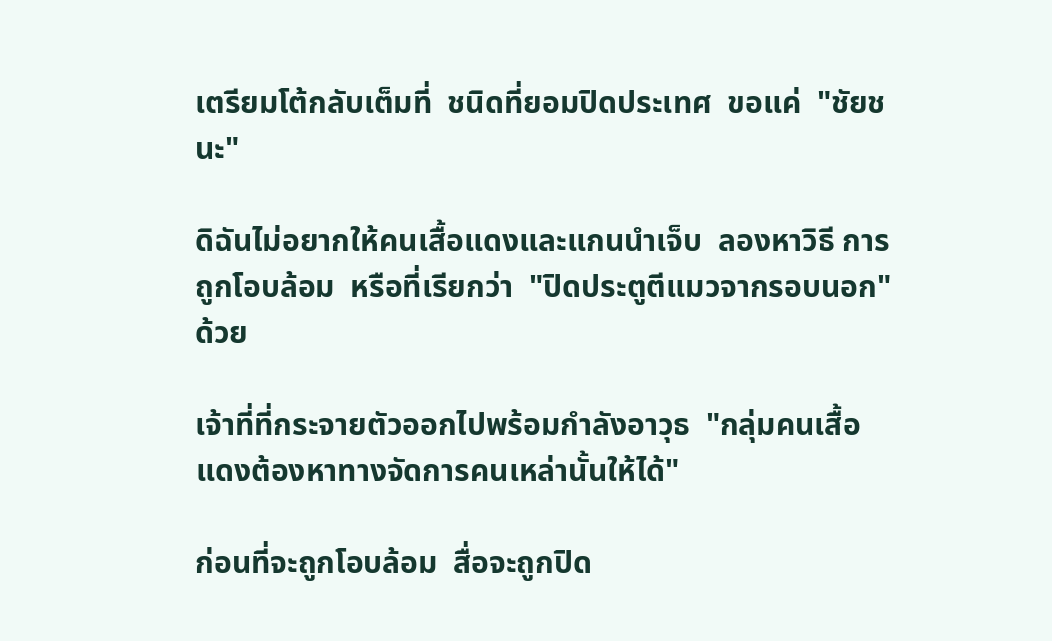เตรียมโต้กลับเต็มที่  ชนิดที่ยอมปิดประเทศ  ขอแค่  "ชัยชนะ"

ดิฉันไม่อยากให้คนเสื้อแดงและแกนนำเจ็บ  ลองหาวิธี การถูกโอบล้อม  หรือที่เรียกว่า  "ปิดประตูตีแมวจากรอบนอก"  ด้วย

เจ้าที่ที่กระจายตัวออกไปพร้อมกำลังอาวุธ  "กลุ่มคนเสื้อแดงต้องหาทางจัดการคนเหล่านั้นให้ได้"

ก่อนที่จะถูกโอบล้อม  สื่อจะถูกปิด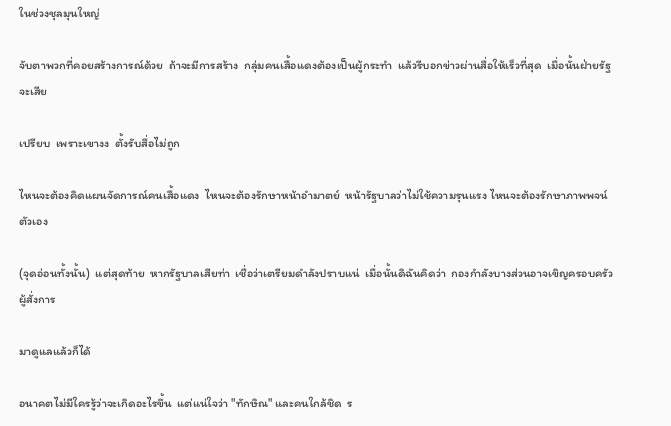ในช่วงชุลมุนใหญ่

จับตาพวกที่คอยสร้างการณ์ด้วย  ถ้าจะมีการสร้าง  กลุ่มคนเสื้อแดงต้องเป็นผู้กระทำ  แล้วรีบอกข่าวผ่านสื่อให้เร็วที่สุด  เมื่อนั้นฝ่ายรัฐจะเสีย

เปรียบ  เพราะเขางง  ตั้งรับสื่อไม่ถูก

ไหนจะต้องคิดแผนจัดการณ์คนเสื้อแดง  ไหนจะต้องรักษาหน้าอำมาตย์  หน้ารัฐบาลว่าไม่ใช้ความรุนแรง ไหนจะต้องรักษาภาพพจน์ตัวเอง

(จุดอ่อนทั้งนั้น)  แต่สุดท้าย  หากรัฐบาลเสียท่า  เชื่อว่าเตรียมดำลังปราบแน่  เมื่อนั้นดิฉันคิดว่า  กองกำลังบางส่วนอาจเขิญครอบครัวผู้สั่งการ

มาดูแลแล้วก็ได้

อนาคตไม่มีใครรู้ว่าจะเกิดอะไรขึ้น  แต่แน่ใจว่า "ทักษิณ" และคนใกล้ชิด  ร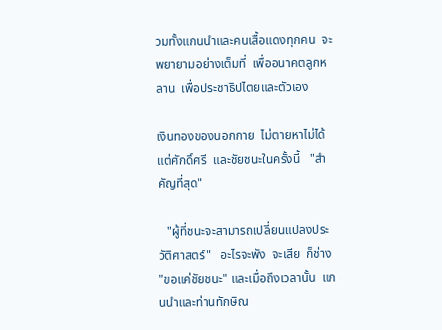วมทั้งแกนนำและคนเสื้อแดงทุกคน  จะพยายามอย่างเต็มที่  เพื่ออนาคตลูกหลาน  เพื่อประชาธิปไตยและตัวเอง

เงินทองของนอกกาย  ไม่ตายหาไม่ได้  แต่ศักดิ์ศรี  และชัยชนะในครั้งนี้   "สำคัญที่สุด"

   "ผู้ที่ชนะจะสามารถเปลี่ยนแปลงประวัติศาสตร์"   อะไรจะพัง  จะเสีย  ก็ช่าง "ขอแค่ชัยชนะ" และเมื่อถึงเวลานั้น  แกนนำและท่านทักษิณ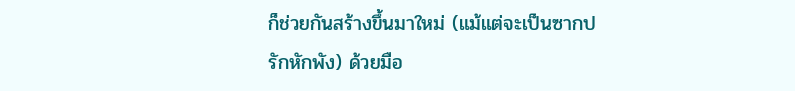ก็ช่วยกันสร้างขึ้นมาใหม่ (แม้แต่จะเป็นซากปรักหักพัง) ด้วยมือ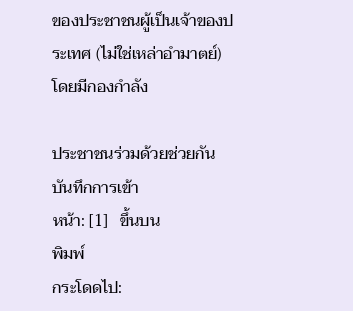ของประชาชนผู้เป็นเจ้าของประเทศ (ไม่ใช่เหล่าอำมาตย์)  โดยมีกองกำลัง

ประชาชนร่วมด้วยช่วยกัน
บันทึกการเข้า
หน้า: [1]   ขึ้นบน
พิมพ์
กระโดดไป: